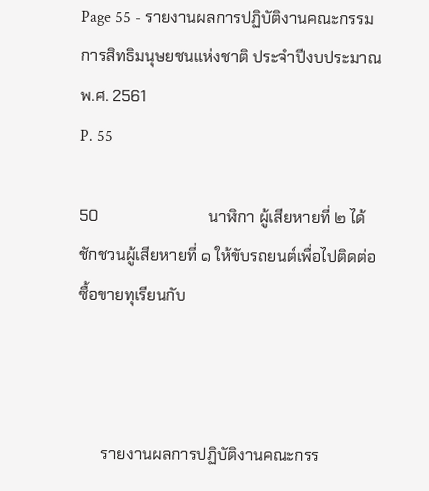Page 55 - รายงานผลการปฏิบัติงานคณะกรรมการสิทธิมนุษยชนแห่งชาติ ประจำปีงบประมาณ พ.ศ. 2561
P. 55

50                            นาฬิกา ผู้เสียหายที่ ๒ ได้ชักชวนผู้เสียหายที่ ๑ ให้ขับรถยนต์เพื่อไปติดต่อซื้อขายทุเรียนกับ



      รายงานผลการปฏิบัติงานคณะกรร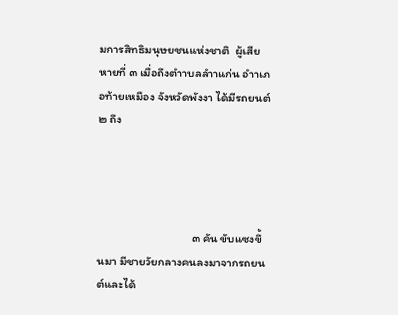มการสิทธิมนุษยชนแห่งชาติ  ผู้เสียหายที่ ๓ เมื่อถึงตำาบลลำาแก่น อำาเภอท้ายเหมือง จังหวัดพังงา ได้มีรถยนต์ ๒ ถึง




                                   ๓ คัน ขับแซงขึ้นมา มีชายวัยกลางคนลงมาจากรถยนต์และได้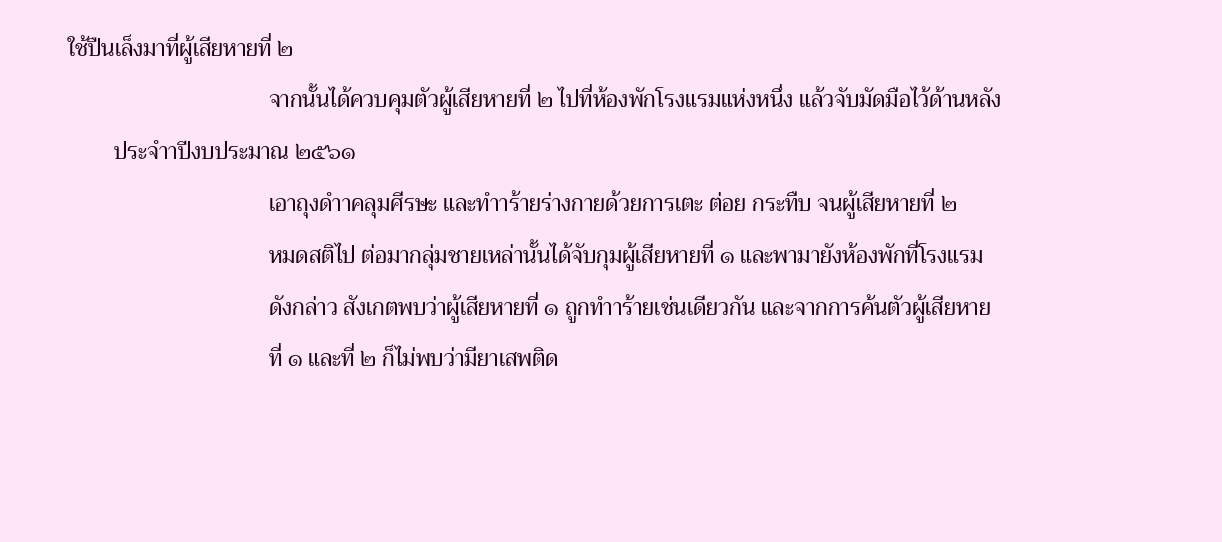ใช้ปืนเล็งมาที่ผู้เสียหายที่ ๒
                                   จากนั้นได้ควบคุมตัวผู้เสียหายที่ ๒ ไปที่ห้องพักโรงแรมแห่งหนึ่ง แล้วจับมัดมือไว้ด้านหลัง
        ประจำาปีงบประมาณ ๒๕๖๑
                                   เอาถุงดำาคลุมศีรษะ และทำาร้ายร่างกายด้วยการเตะ ต่อย กระทืบ จนผู้เสียหายที่ ๒
                                   หมดสติไป ต่อมากลุ่มชายเหล่านั้นได้จับกุมผู้เสียหายที่ ๑ และพามายังห้องพักที่โรงแรม
                                   ดังกล่าว สังเกตพบว่าผู้เสียหายที่ ๑ ถูกทำาร้ายเช่นเดียวกัน และจากการค้นตัวผู้เสียหาย
                                   ที่ ๑ และที่ ๒ ก็ไม่พบว่ามียาเสพติด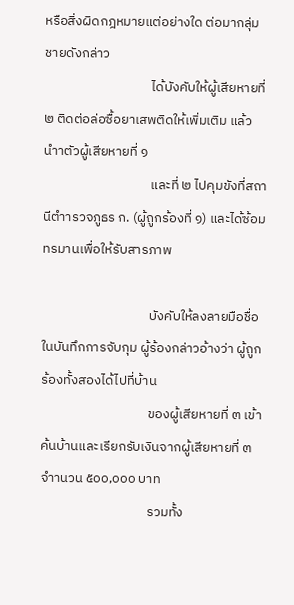หรือสิ่งผิดกฎหมายแต่อย่างใด ต่อมากลุ่มชายดังกล่าว
                                   ได้บังคับให้ผู้เสียหายที่ ๒ ติดต่อล่อซื้อยาเสพติดให้เพิ่มเติม แล้วนำาตัวผู้เสียหายที่ ๑
                                   และที่ ๒ ไปคุมขังที่สถานีตำารวจภูธร ก. (ผู้ถูกร้องที่ ๑) และได้ซ้อมทรมานเพื่อให้รับสารภาพ

                                   บังคับให้ลงลายมือชื่อในบันทึกการจับกุม ผู้ร้องกล่าวอ้างว่า ผู้ถูกร้องทั้งสองได้ไปที่บ้าน
                                   ของผู้เสียหายที่ ๓ เข้าค้นบ้านและเรียกรับเงินจากผู้เสียหายที่ ๓ จำานวน ๕๐๐,๐๐๐ บาท
                                   รวมทั้ง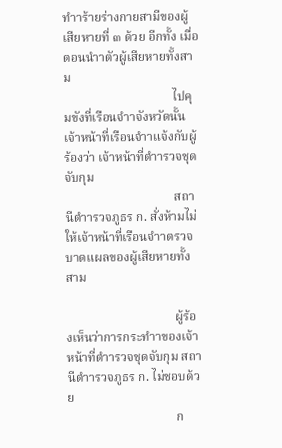ทำาร้ายร่างกายสามีของผู้เสียหายที่ ๓ ด้วย อีกทั้ง เมื่อตอนนำาตัวผู้เสียหายทั้งสาม
                                   ไปคุมขังที่เรือนจำาจังหวัดนั้น เจ้าหน้าที่เรือนจำาแจ้งกับผู้ร้องว่า เจ้าหน้าที่ตำารวจชุดจับกุม
                                   สถานีตำารวจภูธร ก. สั่งห้ามไม่ให้เจ้าหน้าที่เรือนจำาตรวจบาดแผลของผู้เสียหายทั้งสาม

                                   ผู้ร้องเห็นว่าการกระทำาของเจ้าหน้าที่ตำารวจชุดจับกุม สถานีตำารวจภูธร ก. ไม่ชอบด้วย
                                   ก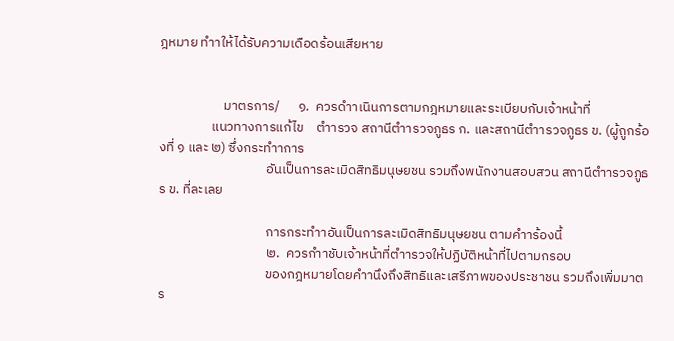ฎหมาย ทำาให้ได้รับความเดือดร้อนเสียหาย


                     มาตรการ/      ๑.  ควรดำาเนินการตามกฎหมายและระเบียบกับเจ้าหน้าที่
                 แนวทางการแก้ไข    ตำารวจ สถานีตำารวจภูธร ก. และสถานีตำารวจภูธร ข. (ผู้ถูกร้องที่ ๑ และ ๒) ซึ่งกระทำาการ
                                   อันเป็นการละเมิดสิทธิมนุษยชน รวมถึงพนักงานสอบสวน สถานีตำารวจภูธร ข. ที่ละเลย

                                   การกระทำาอันเป็นการละเมิดสิทธิมนุษยชน ตามคำาร้องนี้
                                   ๒.  ควรกำาชับเจ้าหน้าที่ตำารวจให้ปฏิบัติหน้าที่ไปตามกรอบ
                                   ของกฎหมายโดยคำานึงถึงสิทธิและเสรีภาพของประชาชน รวมถึงเพิ่มมาตร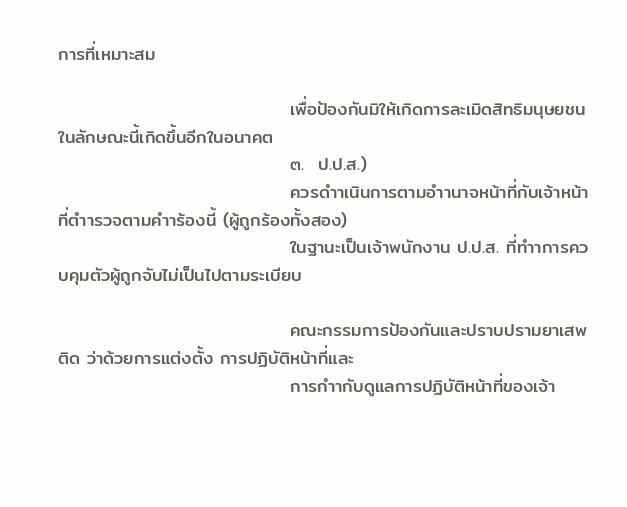การที่เหมาะสม

                                   เพื่อป้องกันมิให้เกิดการละเมิดสิทธิมนุษยชนในลักษณะนี้เกิดขึ้นอีกในอนาคต
                                   ๓.  ป.ป.ส.)
                                   ควรดำาเนินการตามอำานาจหน้าที่กับเจ้าหน้าที่ตำารวจตามคำาร้องนี้ (ผู้ถูกร้องทั้งสอง)
                                   ในฐานะเป็นเจ้าพนักงาน ป.ป.ส. ที่ทำาการควบคุมตัวผู้ถูกจับไม่เป็นไปตามระเบียบ

                                   คณะกรรมการป้องกันและปราบปรามยาเสพติด ว่าด้วยการแต่งตั้ง การปฏิบัติหน้าที่และ
                                   การกำากับดูแลการปฏิบัติหน้าที่ของเจ้า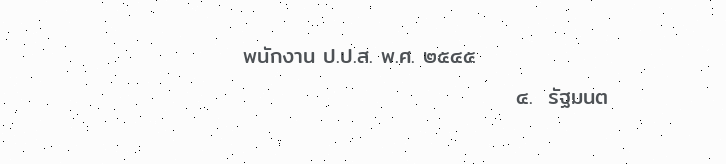พนักงาน ป.ป.ส. พ.ศ. ๒๕๔๕
                                   ๔.  รัฐมนต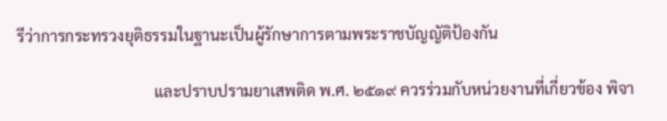รีว่าการกระทรวงยุติธรรมในฐานะเป็นผู้รักษาการตามพระราชบัญญัติป้องกัน

                                   และปราบปรามยาเสพติด พ.ศ. ๒๕๑๙ ควรร่วมกับหน่วยงานที่เกี่ยวข้อง พิจา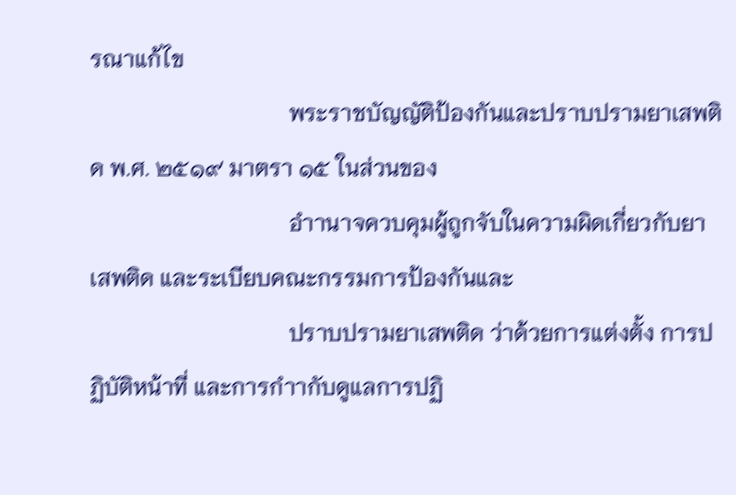รณาแก้ไข
                                   พระราชบัญญัติป้องกันและปราบปรามยาเสพติด พ.ศ. ๒๕๑๙ มาตรา ๑๕ ในส่วนของ
                                   อำานาจควบคุมผู้ถูกจับในความผิดเกี่ยวกับยาเสพติด และระเบียบคณะกรรมการป้องกันและ
                                   ปราบปรามยาเสพติด ว่าด้วยการแต่งตั้ง การปฏิบัติหน้าที่ และการกำากับดูแลการปฏิ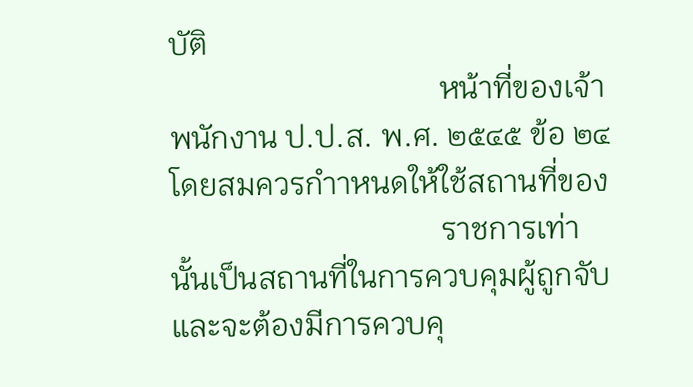บัติ
                                   หน้าที่ของเจ้าพนักงาน ป.ป.ส. พ.ศ. ๒๕๔๕ ข้อ ๒๔ โดยสมควรกำาหนดให้ใช้สถานที่ของ
                                   ราชการเท่านั้นเป็นสถานที่ในการควบคุมผู้ถูกจับ และจะต้องมีการควบคุ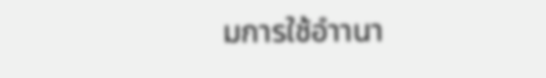มการใช้อำานา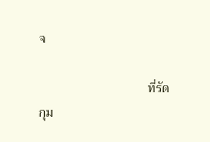จ

                                   ที่รัดกุม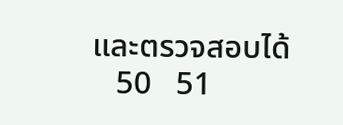และตรวจสอบได้
   50   51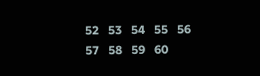52   53   54   55   56   57   58   59   60